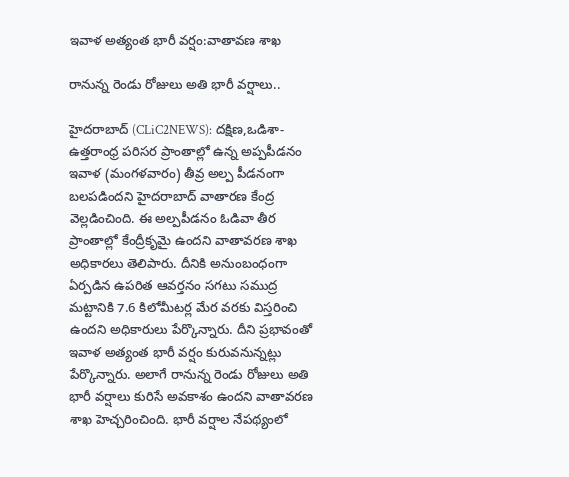ఇవాళ అత్యంత భారీ వ‌ర్షం:వాతావ‌ణ శాఖ‌

రానున్న రెండు రోజులు అతి భారీ వ‌ర్షాలు..

హైద‌రాబాద్ (CLiC2NEWS): ద‌క్షిణ,ఒడిశా-ఉత్త‌రాంధ్ర ప‌రిసర ప్రాంతాల్లో ఉన్న అప్ప‌పీడ‌నం ఇవాళ (మంగ‌ళ‌వారం) తీవ్ర అల్ప పీడ‌నంగా బ‌ల‌ప‌డిందని హైద‌రాబాద్ వాతార‌ణ కేంద్ర వెల్ల‌డించింది. ఈ అల్ప‌పీడ‌నం ఓడివా తీర ప్రాంతాల్లో కేంద్రీకృమై ఉంద‌ని వాతావ‌ర‌ణ శాఖ అధికార‌లు తెలిపారు. దీనికి అనుంబంధంగా ఏర్ప‌డిన ఉప‌రిత ఆవ‌ర్త‌నం స‌గ‌టు స‌ముద్ర మ‌ట్టానికి 7.6 కిలోమీట‌ర్ల మేర వ‌ర‌కు విస్త‌రించి ఉందని అధికారులు పేర్కొన్నారు. దీని ప్రభావంతో ఇవాళ అత్యంత భారీ వ‌ర్షం కురువ‌నున్న‌ట్లు పేర్కొన్నారు. అలాగే రానున్న రెండు రోజులు అతి భారీ వ‌ర్షాలు కురిసే అవ‌కాశం ఉంద‌ని వాతావ‌ర‌ణ శాఖ హెచ్చ‌రించింది. భారీ వ‌ర్షాల నేప‌థ్యంలో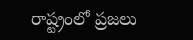రాష్ట్రంలో ప్ర‌జ‌లు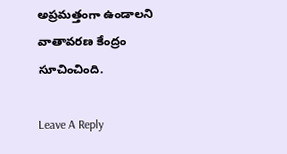అప్ర‌మ‌త్తంగా ఉండాల‌ని వాతావ‌ర‌ణ కేంద్రం సూచించింది.

Leave A Reply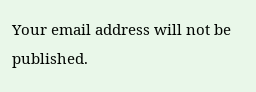Your email address will not be published.